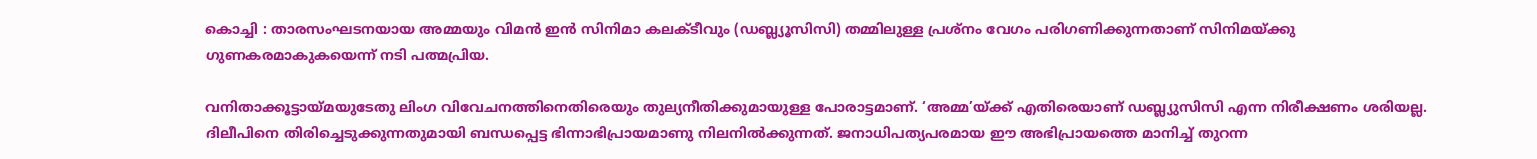കൊച്ചി : താരസംഘടനയായ അമ്മയും വിമന്‍ ഇന്‍ സിനിമാ കലക്ടീവും (ഡബ്ല്യൂസിസി) തമ്മിലുള്ള പ്രശ്‌നം വേഗം പരിഗണിക്കുന്നതാണ് സിനിമയ്ക്കു ഗുണകരമാകുകയെന്ന് നടി പത്മപ്രിയ.

വനിതാക്കൂട്ടായ്മയുടേതു ലിംഗ വിവേചനത്തിനെതിരെയും തുല്യനീതിക്കുമായുള്ള പോരാട്ടമാണ്. ‘അമ്മ’യ്ക്ക് എതിരെയാണ് ഡബ്ല്യുസിസി എന്ന നിരീക്ഷണം ശരിയല്ല. ദിലീപിനെ തിരിച്ചെടുക്കുന്നതുമായി ബന്ധപ്പെട്ട ഭിന്നാഭിപ്രായമാണു നിലനില്‍ക്കുന്നത്. ജനാധിപത്യപരമായ ഈ അഭിപ്രായത്തെ മാനിച്ച് തുറന്ന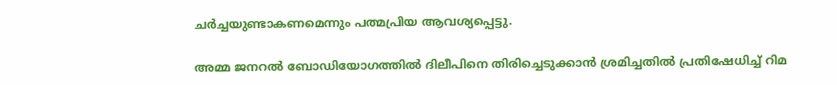ചര്‍ച്ചയുണ്ടാകണമെന്നും പത്മപ്രിയ ആവശ്യപ്പെട്ടു.

അമ്മ ജനറല്‍ ബോഡിയോഗത്തില്‍ ദിലീപിനെ തിരിച്ചെടുക്കാന്‍ ശ്രമിച്ചതില്‍ പ്രതിഷേധിച്ച് റിമ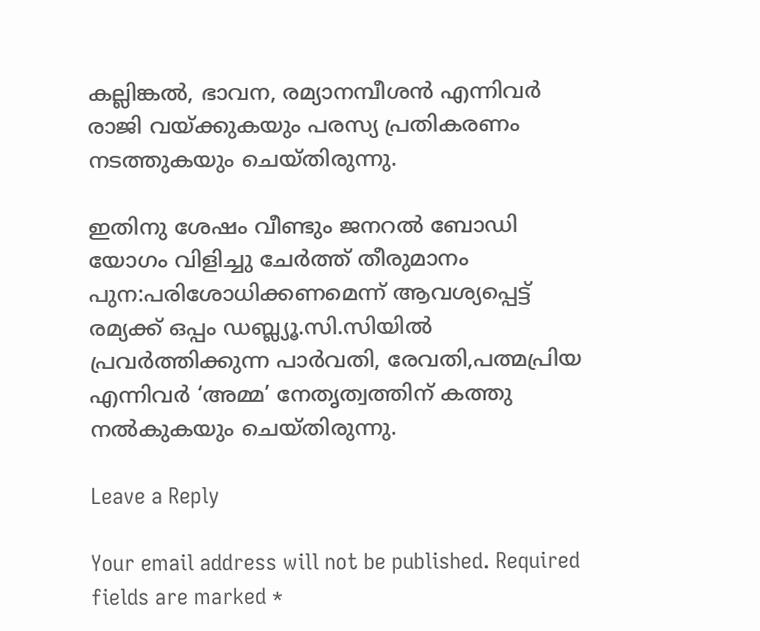കല്ലിങ്കല്‍, ഭാവന, രമ്യാനമ്പീശന്‍ എന്നിവര്‍ രാജി വയ്ക്കുകയും പരസ്യ പ്രതികരണം നടത്തുകയും ചെയ്തിരുന്നു.

ഇതിനു ശേഷം വീണ്ടും ജനറല്‍ ബോഡി യോഗം വിളിച്ചു ചേര്‍ത്ത് തീരുമാനം പുന:പരിശോധിക്കണമെന്ന് ആവശ്യപ്പെട്ട് രമ്യക്ക് ഒപ്പം ഡബ്ല്യൂ.സി.സിയില്‍ പ്രവര്‍ത്തിക്കുന്ന പാര്‍വതി, രേവതി,പത്മപ്രിയ എന്നിവര്‍ ‘അമ്മ’ നേതൃത്വത്തിന് കത്തു നല്‍കുകയും ചെയ്തിരുന്നു.

Leave a Reply

Your email address will not be published. Required fields are marked *